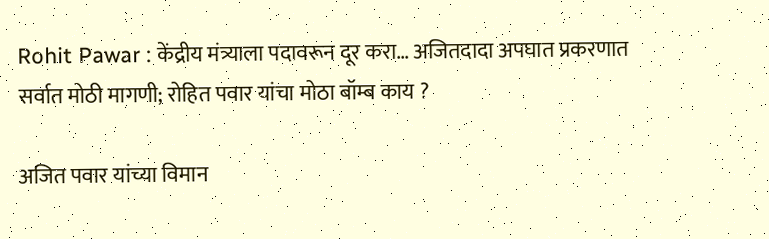Rohit Pawar : केंद्रीय मंत्र्याला पदावरून दूर करा… अजितदादा अपघात प्रकरणात सर्वात मोठी मागणी; रोहित पवार यांचा मोठा बॉम्ब काय ?

अजित पवार यांच्या विमान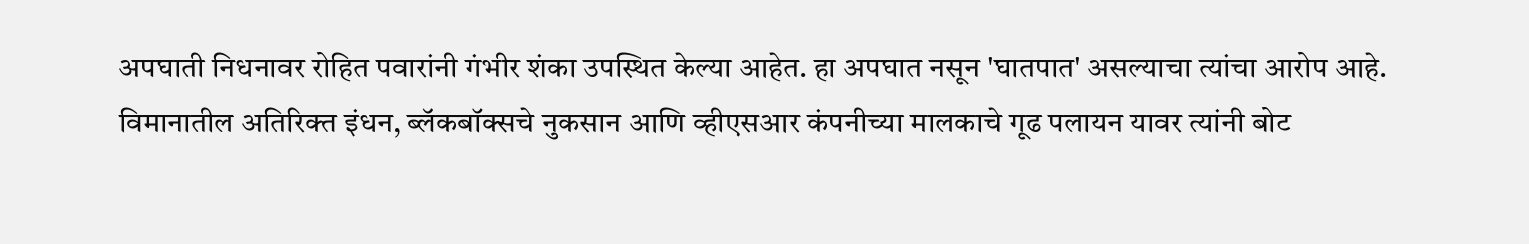अपघाती निधनावर रोहित पवारांनी गंभीर शंका उपस्थित केल्या आहेत. हा अपघात नसून 'घातपात' असल्याचा त्यांचा आरोप आहे. विमानातील अतिरिक्त इंधन, ब्लॅकबॉक्सचे नुकसान आणि व्हीएसआर कंपनीच्या मालकाचे गूढ पलायन यावर त्यांनी बोट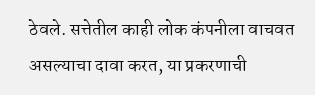ठेवले. सत्तेतील काही लोक कंपनीला वाचवत असल्याचा दावा करत, या प्रकरणाची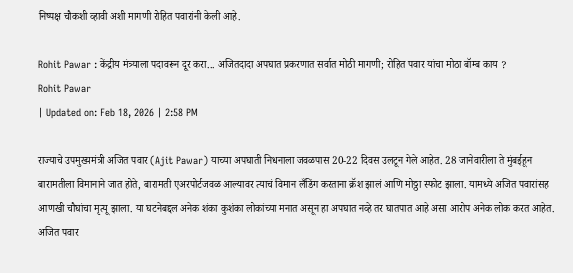निष्पक्ष चौकशी व्हावी अशी मागणी रोहित पवारांनी केली आहे.

Rohit Pawar : केंद्रीय मंत्र्याला पदावरून दूर करा... अजितदादा अपघात प्रकरणात सर्वात मोठी मागणी; रोहित पवार यांचा मोठा बॉम्ब काय ?
Rohit Pawar
| Updated on: Feb 18, 2026 | 2:58 PM

राज्याचे उपमुख्यमंत्री अजित पवार (Ajit Pawar) याच्या अपघाती निधनाला जवळपास 20-22 दिवस उलटून गेले आहेत. 28 जानेवारीला ते मुंबईहून बारामतीला विमानाने जात होते, बारामती एअरपोर्टजवळ आल्यावर त्याचं विमान लँडिंग करताना क्रॅश झालं आणि मोठ्ठा स्फोट झाला. यामध्ये अजित पवारांसह आणखी चौघांचा मृत्यू झाला. या घटनेबद्दल अनेक शंका कुशंका लोकांच्या मनात असून हा अपघात नव्हे तर घातपात आहे असा आरोप अनेक लोक करत आहेत. अजित पवार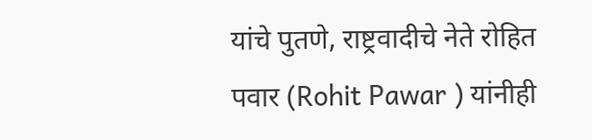यांचे पुतणे, राष्ट्रवादीचे नेते रोहित पवार (Rohit Pawar ) यांनीही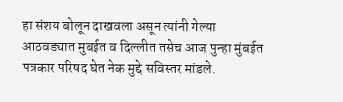हा संशय बोलून दाखवला असून त्यांनी गेल्या आठवड्यात मुबईत व दिल्लीत तसेच आज पुन्हा मुंबईत पत्रकार परिषद घेत नेक मुद्दे सविस्तर मांडले.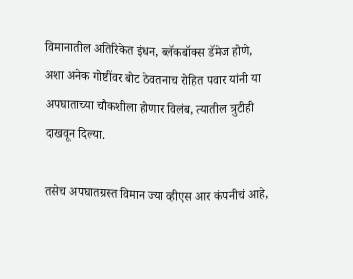विमानातील अतिरिकेत इंधन, ब्लॅकबॉक्स डॅमेज होणे, अशा अनेक गोष्टींवर बोट ठेवतनाच रोहित पवार यांनी या अपघाताच्या चौकशीला होणार विलंब, त्यातील त्रुटीही दाखवून दिल्या.

तसेच अपघातग्रस्त विमान ज्या व्हीएस आर कंपनीचं आहे,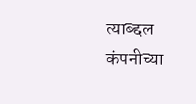त्याब्द्दल कंपनीच्या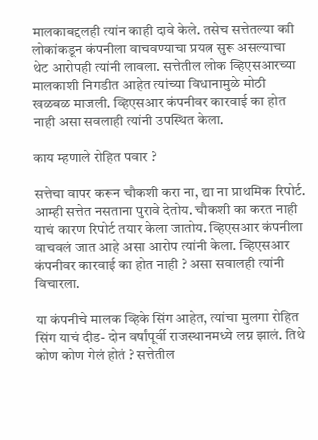मालकाबद्दलही त्यांन काही दावे केले. तसेच सत्तेतल्या काी लोकांकडून कंपनीला वाचवण्याचा प्रयत्न सुरू असल्याचा थेट आरोपही त्यांनी लावला. सत्तेतील लोक व्हिएसआरच्या मालकाशी निगडीत आहेत त्यांच्या विधानामुळे मोठी खळबळ माजली. व्हिएसआर कंपनीवर कारवाई का होत नाही असा सवलाही त्यांनी उपस्थित केला.

काय म्हणाले रोहित पवार ?

सत्तेचा वापर करून चौकशी करा ना, द्या ना प्राथमिक रिपोर्ट. आम्ही सत्तेत नसताना पुरावे देतोय. चौकशी का करत नाही याचं कारण रिपोर्ट तयार केला जातोय. व्हिएसआर कंपनीला वाचवलं जात आहे असा आरोप त्यांनी केला. व्हिएसआर कंपनीवर कारवाई का होत नाही ? असा सवालही त्यांनी विचारला.

या कंपनीचे मालक व्हिके सिंग आहेत, त्यांचा मुलगा रोहित सिंग याचं दीड- दोन वर्षांपूर्वी राजस्थानमध्ये लग्न झालं. तिथे कोण कोण गेलं होतं ? सत्तेतील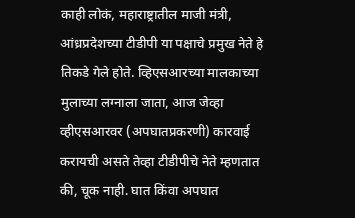काही लोकं, महाराष्ट्रातील माजी मंत्री, आंध्रप्रदेशच्या टीडीपी या पक्षाचे प्रमुख नेते हे तिकडे गेले होते. व्हिएसआरच्या मालकाच्या मुलाच्या लग्नाला जाता, आज जेव्हा व्हीएसआरवर (अपघातप्रकरणी) कारवाई करायची असते तेव्हा टीडीपीचे नेते म्हणतात की, चूक नाही. घात किंवा अपघात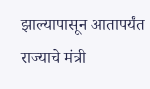झाल्यापासून आतापर्यंत राज्याचे मंत्री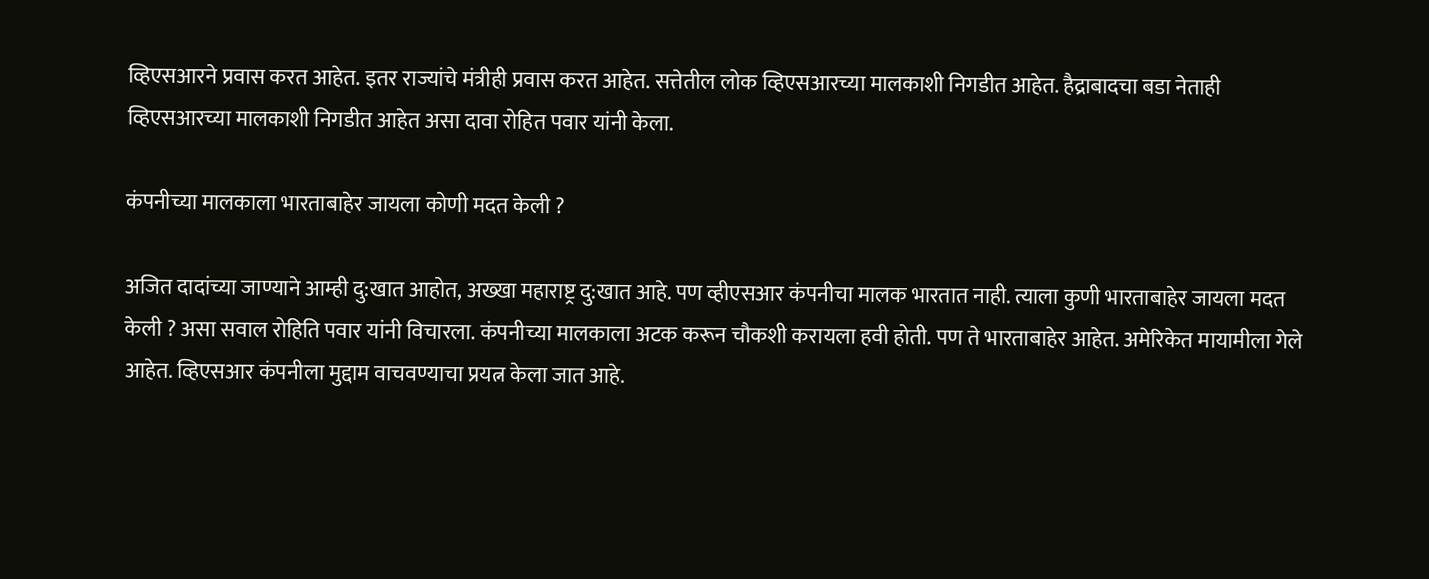व्हिएसआरने प्रवास करत आहेत. इतर राज्यांचे मंत्रीही प्रवास करत आहेत. सत्तेतील लोक व्हिएसआरच्या मालकाशी निगडीत आहेत. हैद्राबादचा बडा नेताही व्हिएसआरच्या मालकाशी निगडीत आहेत असा दावा रोहित पवार यांनी केला.

कंपनीच्या मालकाला भारताबाहेर जायला कोणी मदत केली ?

अजित दादांच्या जाण्याने आम्ही दु:खात आहोत, अख्खा महाराष्ट्र दु:खात आहे. पण व्हीएसआर कंपनीचा मालक भारतात नाही. त्याला कुणी भारताबाहेर जायला मदत केली ? असा सवाल रोहिति पवार यांनी विचारला. कंपनीच्या मालकाला अटक करून चौकशी करायला हवी होती. पण ते भारताबाहेर आहेत. अमेरिकेत मायामीला गेले आहेत. व्हिएसआर कंपनीला मुद्दाम वाचवण्याचा प्रयत्न केला जात आहे.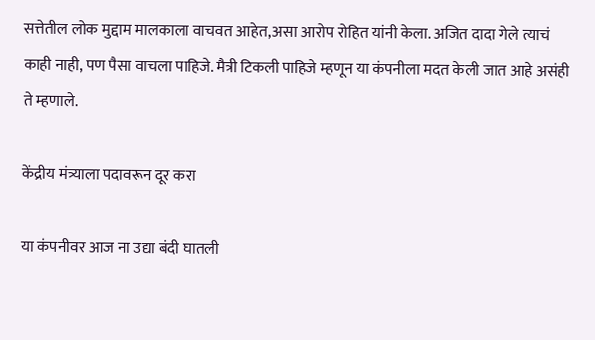सत्तेतील लोक मुद्दाम मालकाला वाचवत आहेत,असा आरोप रोहित यांनी केला. अजित दादा गेले त्याचं काही नाही, पण पैसा वाचला पाहिजे. मैत्री टिकली पाहिजे म्हणून या कंपनीला मदत केली जात आहे असंही ते म्हणाले.

केंद्रीय मंत्र्याला पदावरून दूर करा

या कंपनीवर आज ना उद्या बंदी घातली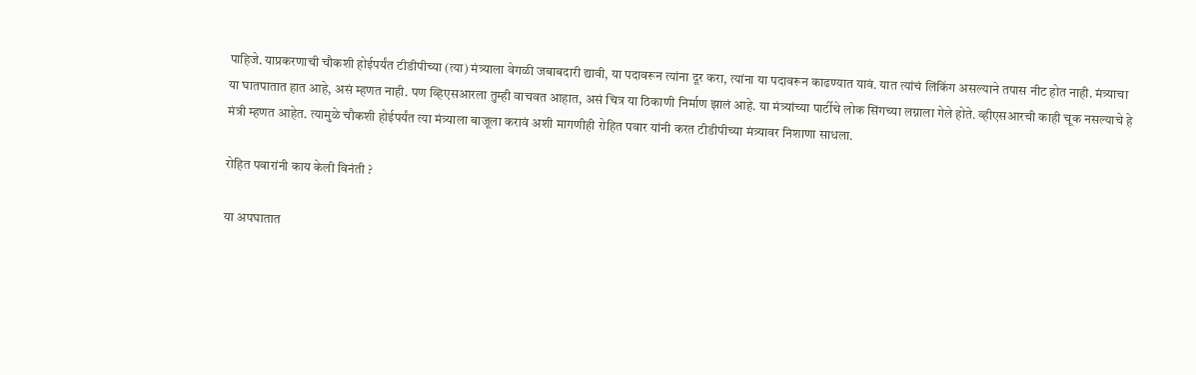पाहिजे. याप्रकरणाची चौकशी होईपर्यंत टीडीपीच्या (त्या) मंत्र्याला वेगळी जबाबदारी द्यावी, या पदावरून त्यांना दूर करा, त्यांना या पदावरून काढण्यात यावं. यात त्यांचं लिंकिंग असल्याने तपास नीट होत नाही. मंत्र्याचा या घातपातात हात आहे, असं म्हणत नाही. पण व्हिएसआरला तुम्ही वाचवत आहात, असं चित्र या ठिकाणी निर्माण झालं आहे. या मंत्र्यांच्या पार्टीचे लोक सिंगच्या लग्नाला गेले होते. व्हीएसआरची काही चूक नसल्याचे हे मंत्री म्हणत आहेत. त्यामुळे चौकशी होईपर्यंत त्या मंत्र्याला बाजूला करावं अशी मागणीही रोहित पवार यांनी करत टीडीपीच्या मंत्र्यावर निशाणा साधला.

रोहित पवारांनी काय केली विनंती ?

या अपघातात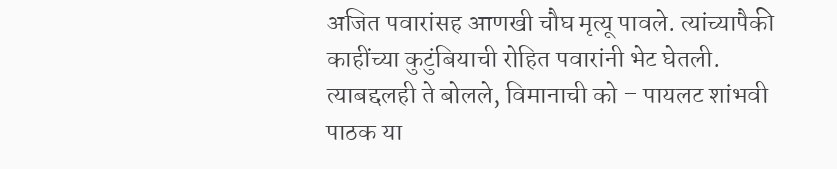अजित पवारांसह आणखी चौघ मृत्यू पावले. त्यांच्यापैकी काहींच्या कुटुंबियाची रोहित पवारांनी भेट घेतली. त्याबद्दलही ते बोलले, विमानाची को – पायलट शांभवी पाठक या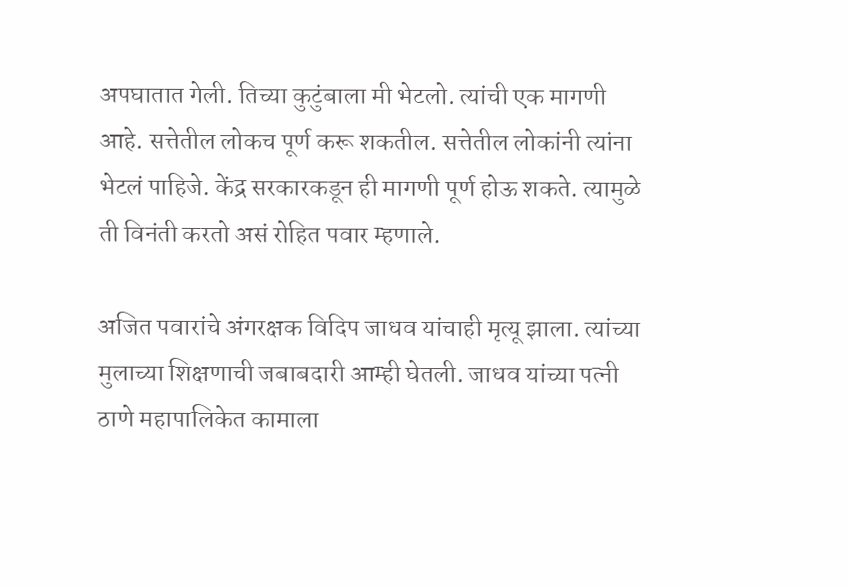अपघातात गेली. तिच्या कुटुंबाला मी भेटलो. त्यांची एक मागणी आहे. सत्तेतील लोकच पूर्ण करू शकतील. सत्तेतील लोकांनी त्यांना भेटलं पाहिजे. केंद्र सरकारकडून ही मागणी पूर्ण होऊ शकते. त्यामुळे ती विनंती करतो असं रोहित पवार म्हणाले.

अजित पवारांचे अंगरक्षक विदिप जाधव यांचाही मृत्यू झाला. त्यांच्या मुलाच्या शिक्षणाची जबाबदारी आम्ही घेतली. जाधव यांच्या पत्नी ठाणे महापालिकेत कामाला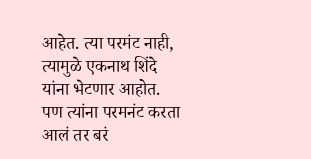आहेत. त्या परमंट नाही, त्यामुळे एकनाथ शिंदे यांना भेटणार आहोत. पण त्यांना परमनंट करता आलं तर बरं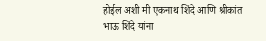होईल अशी मी एकनाथ शिंदे आणि श्रीकांत भाऊ शिंदे यांना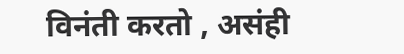विनंती करतो , असंही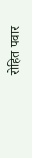रोहित पवार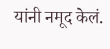यांनी नमूद केलं.